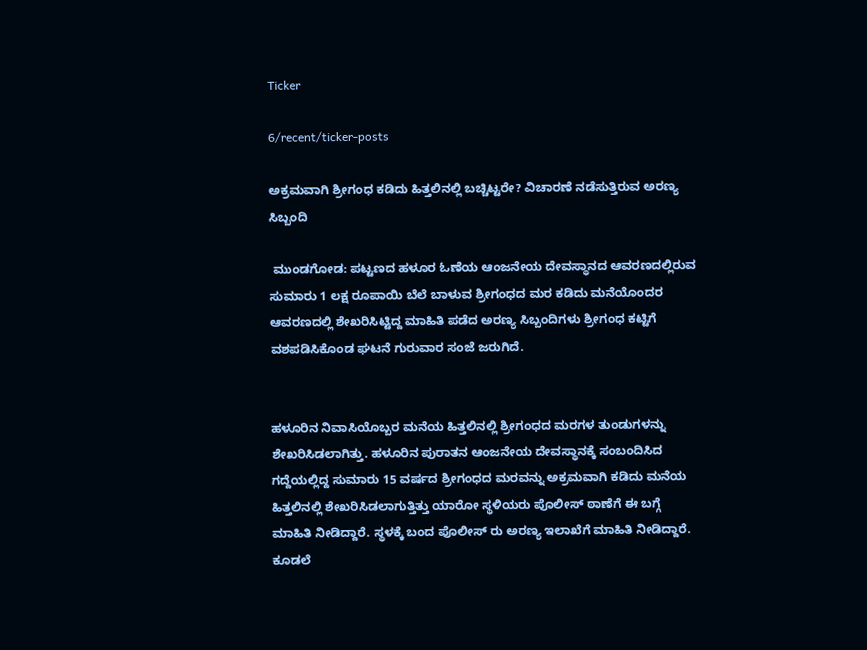Ticker

6/recent/ticker-posts

ಅಕ್ರಮವಾಗಿ ಶ್ರೀಗಂಧ ಕಡಿದು ಹಿತ್ತಲಿನಲ್ಲಿ ಬಚ್ಚಿಟ್ಟರೇ? ವಿಚಾರಣೆ ನಡೆಸುತ್ತಿರುವ ಅರಣ್ಯ ಸಿಬ್ಬಂದಿ

 ಮುಂಡಗೋಡ: ಪಟ್ಟಣದ ಹಳೂರ ಓಣೆಯ ಆಂಜನೇಯ ದೇವಸ್ಥಾನದ ಆವರಣದಲ್ಲಿರುವ ಸುಮಾರು 1 ಲಕ್ಷ ರೂಪಾಯಿ ಬೆಲೆ ಬಾಳುವ ಶ್ರೀಗಂಧದ ಮರ ಕಡಿದು ಮನೆಯೊಂದರ ಆವರಣದಲ್ಲಿ ಶೇಖರಿಸಿಟ್ಟಿದ್ದ ಮಾಹಿತಿ ಪಡೆದ ಅರಣ್ಯ ಸಿಬ್ಬಂದಿಗಳು ಶ್ರೀಗಂಧ ಕಟ್ಟಿಗೆ ವಶಪಡಿಸಿಕೊಂಡ ಘಟನೆ ಗುರುವಾರ ಸಂಜೆ ಜರುಗಿದೆ.


ಹಳೂರಿನ ನಿವಾಸಿಯೊಬ್ಬರ ಮನೆಯ ಹಿತ್ತಲಿನಲ್ಲಿ ಶ್ರೀಗಂಧದ ಮರಗಳ ತುಂಡುಗಳನ್ನು ಶೇಖರಿಸಿಡಲಾಗಿತ್ತು. ಹಳೂರಿನ ಪುರಾತನ ಆಂಜನೇಯ ದೇವಸ್ಥಾನಕ್ಕೆ ಸಂಬಂದಿಸಿದ ಗದ್ದೆಯಲ್ಲಿದ್ದ ಸುಮಾರು 15 ವರ್ಷದ ಶ್ರೀಗಂಧದ ಮರವನ್ನು ಅಕ್ರಮವಾಗಿ ಕಡಿದು ಮನೆಯ ಹಿತ್ತಲಿನಲ್ಲಿ ಶೇಖರಿಸಿಡಲಾಗುತ್ತಿತ್ತು ಯಾರೋ ಸ್ಥಳಿಯರು ಪೊಲೀಸ್ ಠಾಣೆಗೆ ಈ ಬಗ್ಗೆ ಮಾಹಿತಿ ನೀಡಿದ್ದಾರೆ. ಸ್ಥಳಕ್ಕೆ ಬಂದ ಪೊಲೀಸ್ ರು ಅರಣ್ಯ ಇಲಾಖೆಗೆ ಮಾಹಿತಿ ನೀಡಿದ್ದಾರೆ. ಕೂಡಲೆ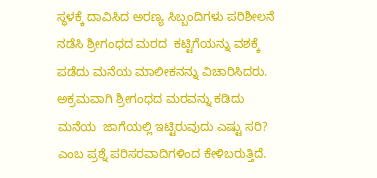ಸ್ಥಳಕ್ಕೆ ದಾವಿಸಿದ ಅರಣ್ಯ ಸಿಬ್ಬಂದಿಗಳು ಪರಿಶೀಲನೆ ನಡೆಸಿ ಶ್ರೀಗಂಧದ ಮರದ  ಕಟ್ಟಿಗೆಯನ್ನು ವಶಕ್ಕೆ ಪಡೆದು ಮನೆಯ ಮಾಲೀಕನನ್ನು ವಿಚಾರಿಸಿದರು.  ಅಕ್ರಮವಾಗಿ ಶ್ರೀಗಂಧದ ಮರವನ್ನು ಕಡಿದು ಮನೆಯ  ಜಾಗೆಯಲ್ಲಿ ಇಟ್ಟಿರುವುದು ಎಷ್ಟು ಸರಿ? ಎಂಬ ಪ್ರಶ್ನೆ ಪರಿಸರವಾದಿಗಳಿಂದ ಕೇಳಿಬರುತ್ತಿದೆ.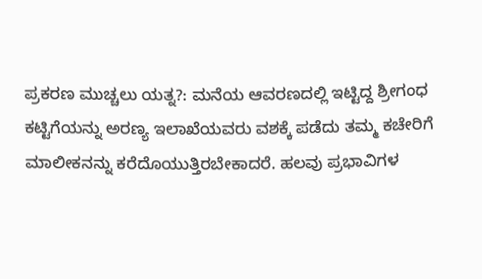ಪ್ರಕರಣ ಮುಚ್ಚಲು ಯತ್ನ?: ಮನೆಯ ಆವರಣದಲ್ಲಿ ಇಟ್ಟಿದ್ದ ಶ್ರೀಗಂಧ ಕಟ್ಟಿಗೆಯನ್ನು ಅರಣ್ಯ ಇಲಾಖೆಯವರು ವಶಕ್ಕೆ ಪಡೆದು ತಮ್ಮ ಕಚೇರಿಗೆ ಮಾಲೀಕನನ್ನು ಕರೆದೊಯುತ್ತಿರಬೇಕಾದರೆ. ಹಲವು ಪ್ರಭಾವಿಗಳ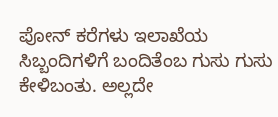ಪೋನ್ ಕರೆಗಳು ಇಲಾಖೆಯ ಸಿಬ್ಬಂದಿಗಳಿಗೆ ಬಂದಿತೆಂಬ ಗುಸು ಗುಸು ಕೇಳಿಬಂತು. ಅಲ್ಲದೇ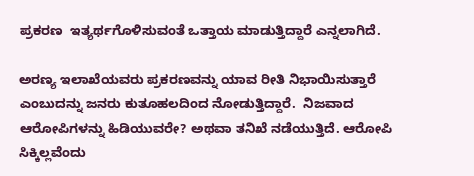ಪ್ರಕರಣ  ಇತ್ಯರ್ಥಗೊಳಿಸುವಂತೆ ಒತ್ತಾಯ ಮಾಡುತ್ತಿದ್ದಾರೆ ಎನ್ನಲಾಗಿದೆ.

ಅರಣ್ಯ ಇಲಾಖೆಯವರು ಪ್ರಕರಣವನ್ನು ಯಾವ ರೀತಿ ನಿಭಾಯಿಸುತ್ತಾರೆ ಎಂಬುದನ್ನು ಜನರು ಕುತೂಹಲದಿಂದ ನೋಡುತ್ತಿದ್ದಾರೆ.  ನಿಜವಾದ ಆರೋಪಿಗಳನ್ನು ಹಿಡಿಯುವರೇ? ಅಥವಾ ತನಿಖೆ ನಡೆಯುತ್ತಿದೆ. ಆರೋಪಿ ಸಿಕ್ಕಿಲ್ಲವೆಂದು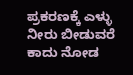ಪ್ರಕರಣಕ್ಕೆ ಎಳ್ಳು ನೀರು ಬೀಡುವರೆ ಕಾದು ನೋಡ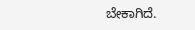ಬೇಕಾಗಿದೆ.